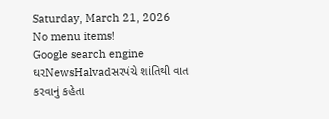Saturday, March 21, 2026
No menu items!
Google search engine
ઘરNewsHalvadસરપંચે શાંતિથી વાત કરવાનું કહેતા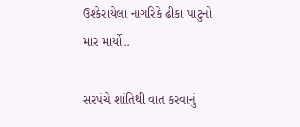ઉશ્કેરાયેલા નાગરિકે ઢીકા પાટુનો માર માર્યો..

સરપંચે શાંતિથી વાત કરવાનું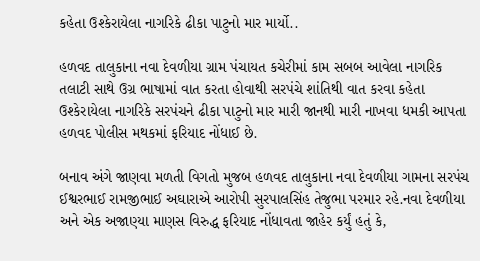કહેતા ઉશ્કેરાયેલા નાગરિકે ઢીકા પાટુનો માર માર્યો..

હળવદ તાલુકાના નવા દેવળીયા ગ્રામ પંચાયત કચેરીમાં કામ સબબ આવેલા નાગરિક તલાટી સાથે ઉગ્ર ભાષામાં વાત કરતા હોવાથી સરપંચે શાંતિથી વાત કરવા કહેતા ઉશ્કેરાયેલા નાગરિકે સરપંચને ઢીકા પાટુનો માર મારી જાનથી મારી નાખવા ધમકી આપતા હળવદ પોલીસ મથકમાં ફરિયાદ નોંધાઈ છે.

બનાવ અંગે જાણવા મળતી વિગતો મુજબ હળવદ તાલુકાના નવા દેવળીયા ગામના સરપંચ ઈશ્વરભાઈ રામજીભાઈ અઘારાએ આરોપી સુરપાલસિંહ તેજુભા પરમાર રહે.નવા દેવળીયા અને એક અજાણ્યા માણસ વિરુદ્ધ ફરિયાદ નોંધાવતા જાહેર કર્યું હતું કે,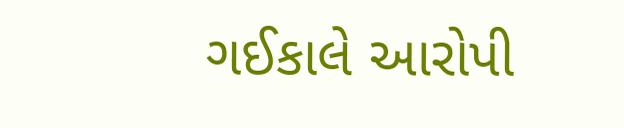ગઈકાલે આરોપી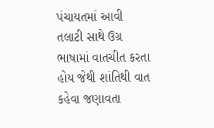પંચાયતમાં આવી તલાટી સાથે ઉગ્ર ભાષામાં વાતચીત કરતા હોય જેથી શાંતિથી વાત કહેવા જણાવતા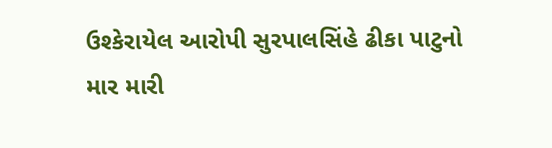ઉશ્કેરાયેલ આરોપી સુરપાલસિંહે ઢીકા પાટુનો માર મારી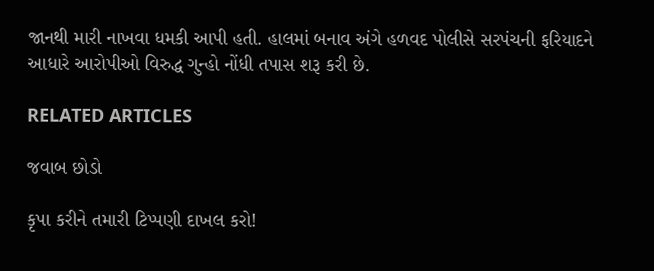જાનથી મારી નાખવા ધમકી આપી હતી. હાલમાં બનાવ અંગે હળવદ પોલીસે સરપંચની ફરિયાદને આધારે આરોપીઓ વિરુદ્ધ ગુન્હો નોંધી તપાસ શરૂ કરી છે.

RELATED ARTICLES

જવાબ છોડો

કૃપા કરીને તમારી ટિપ્પણી દાખલ કરો!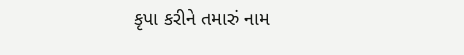કૃપા કરીને તમારું નામ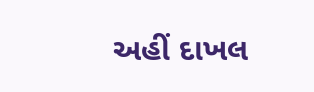અહીં દાખલ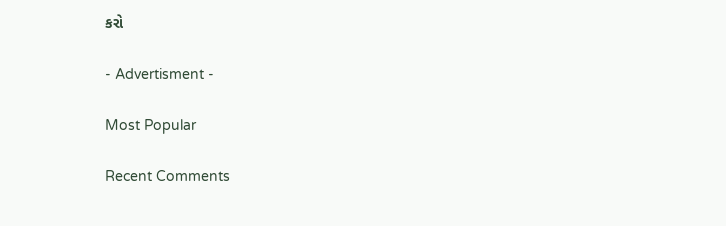કરો

- Advertisment -

Most Popular

Recent Comments